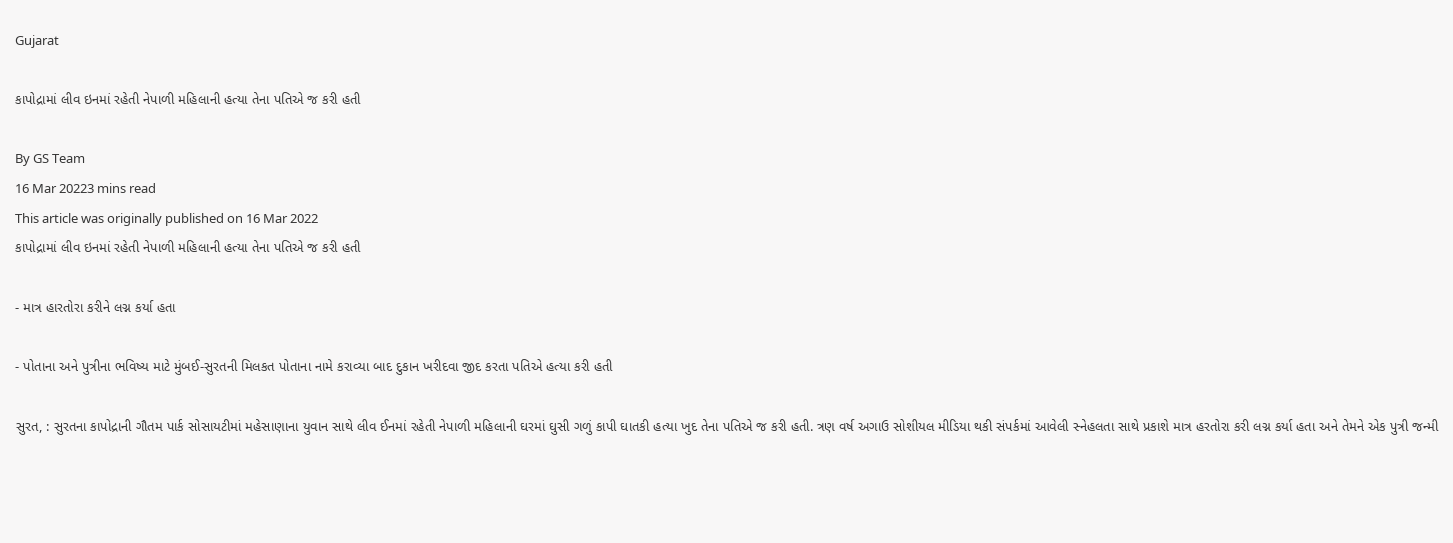Gujarat

કાપોદ્રામાં લીવ ઇનમાં રહેતી નેપાળી મહિલાની હત્યા તેના પતિએ જ કરી હતી

By GS Team
16 Mar 20223 mins read
This article was originally published on 16 Mar 2022
કાપોદ્રામાં લીવ ઇનમાં રહેતી નેપાળી મહિલાની હત્યા તેના પતિએ જ કરી હતી

- માત્ર હારતોરા કરીને લગ્ન કર્યા હતા

- પોતાના અને પુત્રીના ભવિષ્ય માટે મુંબઈ-સુરતની મિલકત પોતાના નામે કરાવ્યા બાદ દુકાન ખરીદવા જીદ કરતા પતિએ હત્યા કરી હતી

સુરત, : સુરતના કાપોદ્રાની ગૌતમ પાર્ક સોસાયટીમાં મહેસાણાના યુવાન સાથે લીવ ઈનમાં રહેતી નેપાળી મહિલાની ઘરમાં ઘુસી ગળું કાપી ઘાતકી હત્યા ખુદ તેના પતિએ જ કરી હતી. ત્રણ વર્ષ અગાઉ સોશીયલ મીડિયા થકી સંપર્કમાં આવેલી સ્નેહલતા સાથે પ્રકાશે માત્ર હરતોરા કરી લગ્ન કર્યા હતા અને તેમને એક પુત્રી જન્મી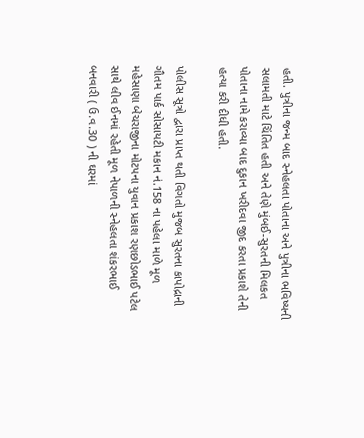હતી. પુત્રીના જન્મ બાદ સ્નેહલતા પોતાના અને પુત્રીના ભવિષ્યની સલામતી માટે ચિંતિત હતી અને તેણે મુંબઈ-સુરતની મિલકત પોતાના નામે કરાવ્યા બાદ દુકાન ખરીદવા જીદ કરતા પ્રકાશે તેની હત્યા કરી દીધી હતી.

પોલીસ સૂત્રો દ્વારા પ્રાપ્ત થતી વિગતો મુજબ સુરતના કાપોદ્રાની ગૌતમ પાર્ક સોસાયટી મકાન નં.158 ના પહેલા માળે મૂળ મહેસાણા બેચરાજીના મોટપના યુવાન પ્રકાશ રણછોડભાઈ પટેલ સાથે લીવ ઈનમાં રહેતી મૂળ નેપાળની સ્નેહલતા શંકરભાઈ બનવારી ( ઉ.વ.30 ) ની ઘરમાં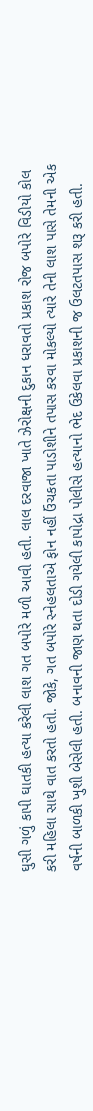ઘુસી ગળું કાપી ઘાતકી હત્યા કરેલી લાશ ગત બપોરે મળી આવી હતી. લાલ દરવાજા ખાતે ઝેરોક્ષની દુકાન ધરાવતો પ્રકાશ રોજ બપોરે વિડીયો કોલ કરી મહિલા સાથે વાત કરતો હતો. જોકે, ગત બપોરે સ્નેહલતાએ ફોન નહીં ઉંચકતા પાડોશીને તપાસ કરવા મોકલ્યો ત્યારે તેની લાશ પાસે તેમની એક વર્ષની બાળકી ખુશી બેસેલી હતી. બનાવની જાણ થતા દોડી ગયેલી કાપોદ્રા પોલીસે હત્યાનો ભેદ ઉકેલવા પ્રકાશની જ ઉલટતપાસ શરૂ કરી હતી.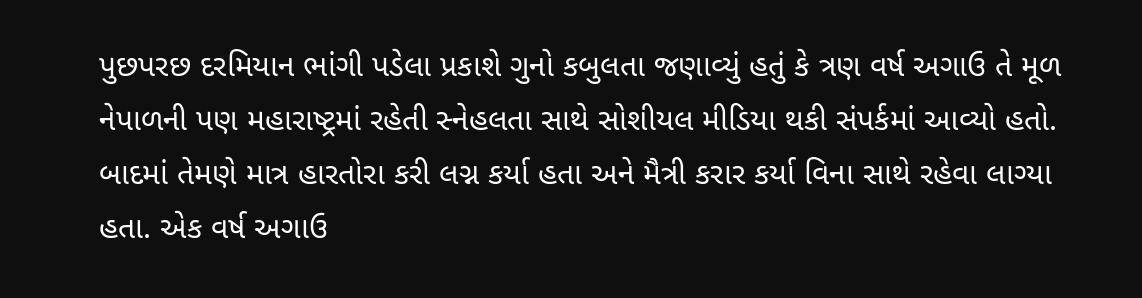પુછપરછ દરમિયાન ભાંગી પડેલા પ્રકાશે ગુનો કબુલતા જણાવ્યું હતું કે ત્રણ વર્ષ અગાઉ તે મૂળ નેપાળની પણ મહારાષ્ટ્રમાં રહેતી સ્નેહલતા સાથે સોશીયલ મીડિયા થકી સંપર્કમાં આવ્યો હતો. બાદમાં તેમણે માત્ર હારતોરા કરી લગ્ન કર્યા હતા અને મૈત્રી કરાર કર્યા વિના સાથે રહેવા લાગ્યા હતા. એક વર્ષ અગાઉ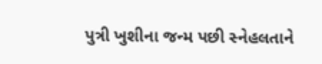પુત્રી ખુશીના જન્મ પછી સ્નેહલતાને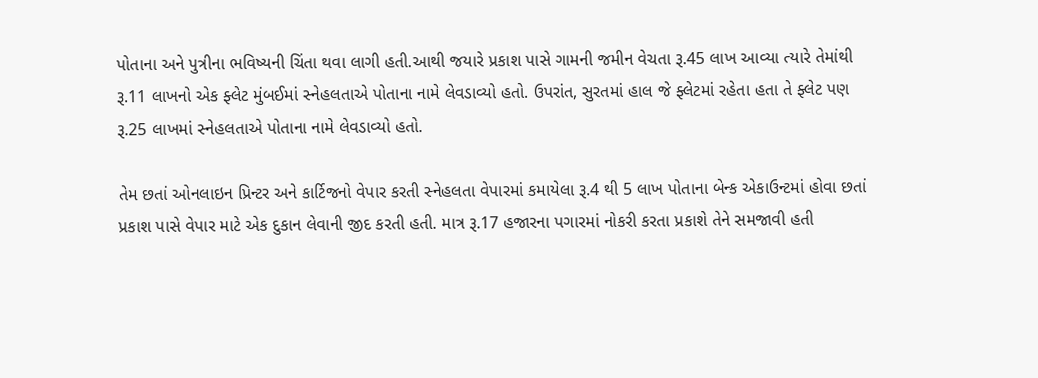પોતાના અને પુત્રીના ભવિષ્યની ચિંતા થવા લાગી હતી.આથી જયારે પ્રકાશ પાસે ગામની જમીન વેચતા રૂ.45 લાખ આવ્યા ત્યારે તેમાંથી રૂ.11 લાખનો એક ફ્લેટ મુંબઈમાં સ્નેહલતાએ પોતાના નામે લેવડાવ્યો હતો. ઉપરાંત, સુરતમાં હાલ જે ફ્લેટમાં રહેતા હતા તે ફ્લેટ પણ રૂ.25 લાખમાં સ્નેહલતાએ પોતાના નામે લેવડાવ્યો હતો.

તેમ છતાં ઓનલાઇન પ્રિન્ટર અને કાર્ટિજનો વેપાર કરતી સ્નેહલતા વેપારમાં કમાયેલા રૂ.4 થી 5 લાખ પોતાના બેન્ક એકાઉન્ટમાં હોવા છતાં પ્રકાશ પાસે વેપાર માટે એક દુકાન લેવાની જીદ કરતી હતી. માત્ર રૂ.17 હજારના પગારમાં નોકરી કરતા પ્રકાશે તેને સમજાવી હતી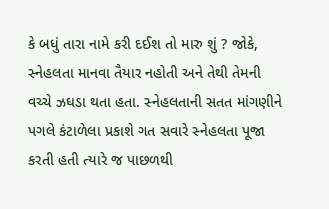કે બધું તારા નામે કરી દઈશ તો મારુ શું ? જોકે, સ્નેહલતા માનવા તૈયાર નહોતી અને તેથી તેમની વચ્ચે ઝઘડા થતા હતા. સ્નેહલતાની સતત માંગણીને પગલે કંટાળેલા પ્રકાશે ગત સવારે સ્નેહલતા પૂજા કરતી હતી ત્યારે જ પાછળથી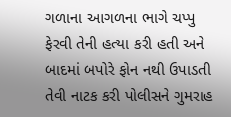ગળાના આગળના ભાગે ચપ્પુ ફેરવી તેની હત્યા કરી હતી અને બાદમાં બપોરે ફોન નથી ઉપાડતી તેવી નાટક કરી પોલીસને ગુમરાહ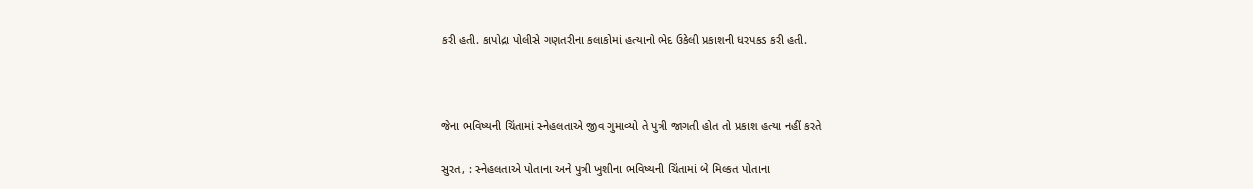કરી હતી. કાપોદ્રા પોલીસે ગણતરીના કલાકોમાં હત્યાનો ભેદ ઉકેલી પ્રકાશની ધરપકડ કરી હતી.



જેના ભવિષ્યની ચિંતામાં સ્નેહલતાએ જીવ ગુમાવ્યો તે પુત્રી જાગતી હોત તો પ્રકાશ હત્યા નહીં કરતે

સુરત, : સ્નેહલતાએ પોતાના અને પુત્રી ખુશીના ભવિષ્યની ચિંતામાં બે મિલ્કત પોતાના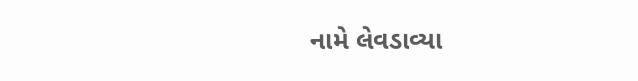નામે લેવડાવ્યા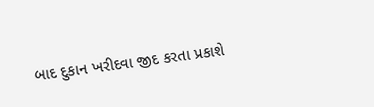બાદ દુકાન ખરીદવા જીદ કરતા પ્રકાશે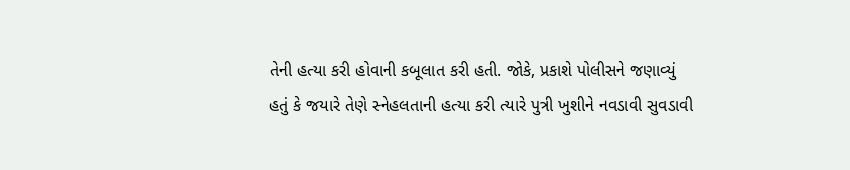તેની હત્યા કરી હોવાની કબૂલાત કરી હતી. જોકે, પ્રકાશે પોલીસને જણાવ્યું હતું કે જયારે તેણે સ્નેહલતાની હત્યા કરી ત્યારે પુત્રી ખુશીને નવડાવી સુવડાવી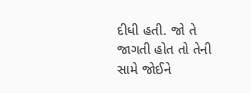દીધી હતી. જો તે જાગતી હોત તો તેની સામે જોઈને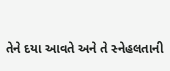તેને દયા આવતે અને તે સ્નેહલતાની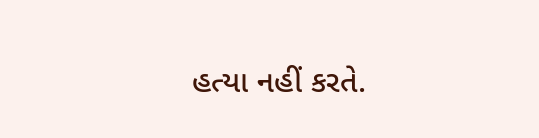હત્યા નહીં કરતે.